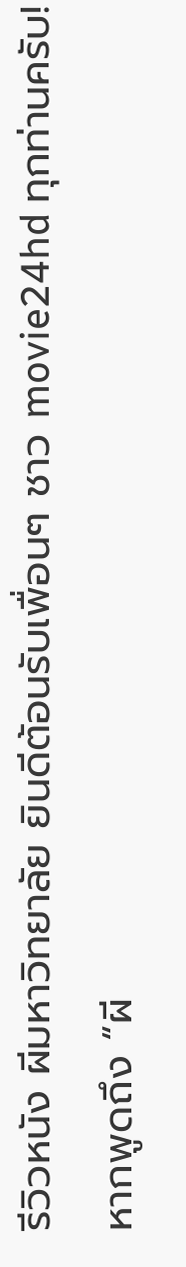รีวิวหนัง ผีมหาวิทยาลัย ยินดีต้อนรับเพื่อนๆ ชาว movie24hd ทุกท่านครับ! หากพูดถึง “ผี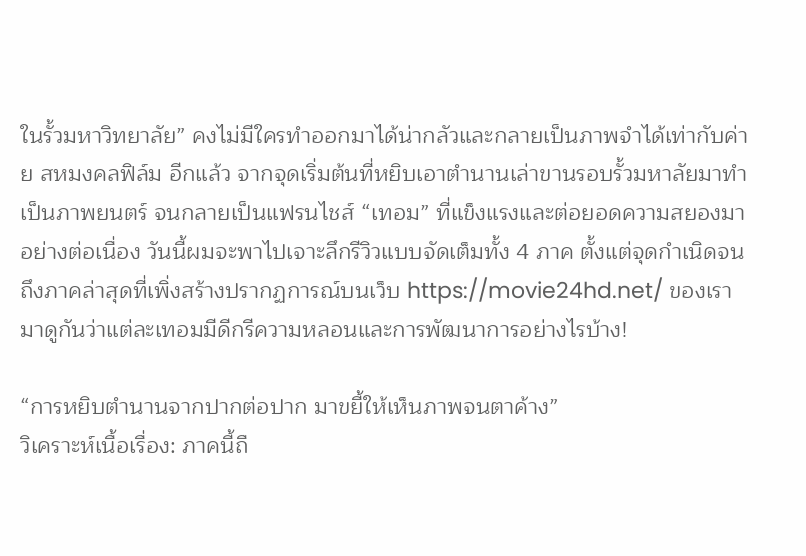ในรั้วมหาวิทยาลัย” คงไม่มีใครทำออกมาได้น่ากลัวและกลายเป็นภาพจำได้เท่ากับค่าย สหมงคลฟิล์ม อีกแล้ว จากจุดเริ่มต้นที่หยิบเอาตำนานเล่าขานรอบรั้วมหาลัยมาทำเป็นภาพยนตร์ จนกลายเป็นแฟรนไชส์ “เทอม” ที่แข็งแรงและต่อยอดความสยองมาอย่างต่อเนื่อง วันนี้ผมจะพาไปเจาะลึกรีวิวแบบจัดเต็มทั้ง 4 ภาค ตั้งแต่จุดกำเนิดจนถึงภาคล่าสุดที่เพิ่งสร้างปรากฏการณ์บนเว็บ https://movie24hd.net/ ของเรา มาดูกันว่าแต่ละเทอมมีดีกรีความหลอนและการพัฒนาการอย่างไรบ้าง!

“การหยิบตำนานจากปากต่อปาก มาขยี้ให้เห็นภาพจนตาค้าง”
วิเคราะห์เนื้อเรื่อง: ภาคนี้ถื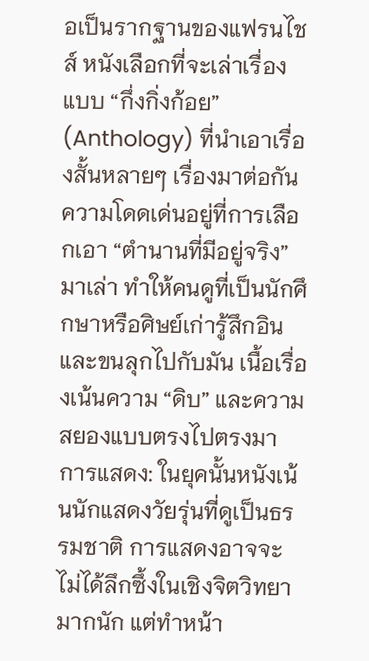อเป็นรากฐานของแฟรนไชส์ หนังเลือกที่จะเล่าเรื่องแบบ “กึ่งกิ่งก้อย” (Anthology) ที่นำเอาเรื่องสั้นหลายๆ เรื่องมาต่อกัน ความโดดเด่นอยู่ที่การเลือกเอา “ตำนานที่มีอยู่จริง” มาเล่า ทำให้คนดูที่เป็นนักศึกษาหรือศิษย์เก่ารู้สึกอินและขนลุกไปกับมัน เนื้อเรื่องเน้นความ “ดิบ” และความสยองแบบตรงไปตรงมา
การแสดง: ในยุคนั้นหนังเน้นนักแสดงวัยรุ่นที่ดูเป็นธรรมชาติ การแสดงอาจจะไม่ได้ลึกซึ้งในเชิงจิตวิทยามากนัก แต่ทำหน้า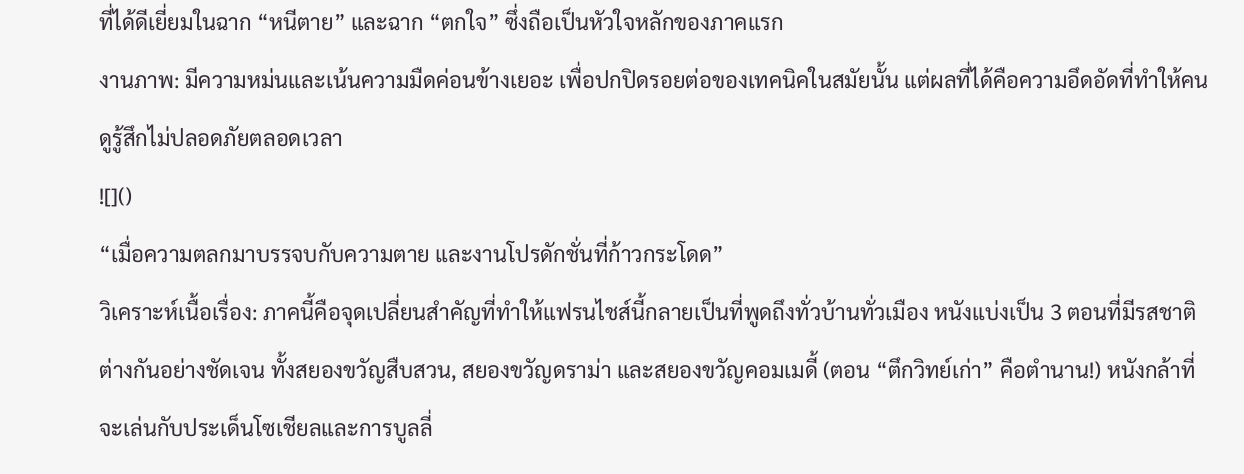ที่ได้ดีเยี่ยมในฉาก “หนีตาย” และฉาก “ตกใจ” ซึ่งถือเป็นหัวใจหลักของภาคแรก
งานภาพ: มีความหม่นและเน้นความมืดค่อนข้างเยอะ เพื่อปกปิดรอยต่อของเทคนิคในสมัยนั้น แต่ผลที่ได้คือความอึดอัดที่ทำให้คนดูรู้สึกไม่ปลอดภัยตลอดเวลา
![]()
“เมื่อความตลกมาบรรจบกับความตาย และงานโปรดักชั่นที่ก้าวกระโดด”
วิเคราะห์เนื้อเรื่อง: ภาคนี้คือจุดเปลี่ยนสำคัญที่ทำให้แฟรนไชส์นี้กลายเป็นที่พูดถึงทั่วบ้านทั่วเมือง หนังแบ่งเป็น 3 ตอนที่มีรสชาติต่างกันอย่างชัดเจน ทั้งสยองขวัญสืบสวน, สยองขวัญดราม่า และสยองขวัญคอมเมดี้ (ตอน “ตึกวิทย์เก่า” คือตำนาน!) หนังกล้าที่จะเล่นกับประเด็นโซเชียลและการบูลลี่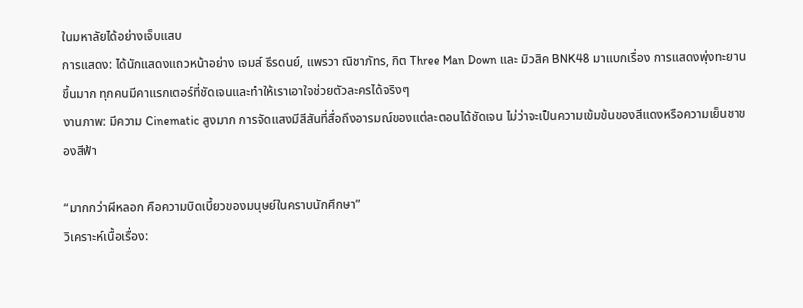ในมหาลัยได้อย่างเจ็บแสบ
การแสดง: ได้นักแสดงแถวหน้าอย่าง เจมส์ ธีรดนย์, แพรวา ณิชาภัทร, กิต Three Man Down และ มิวสิค BNK48 มาแบกเรื่อง การแสดงพุ่งทะยานขึ้นมาก ทุกคนมีคาแรกเตอร์ที่ชัดเจนและทำให้เราเอาใจช่วยตัวละครได้จริงๆ
งานภาพ: มีความ Cinematic สูงมาก การจัดแสงมีสีสันที่สื่อถึงอารมณ์ของแต่ละตอนได้ชัดเจน ไม่ว่าจะเป็นความเข้มข้นของสีแดงหรือความเย็นชาของสีฟ้า

“มากกว่าผีหลอก คือความบิดเบี้ยวของมนุษย์ในคราบนักศึกษา”
วิเคราะห์เนื้อเรื่อง: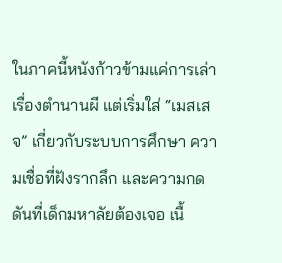ในภาคนี้หนังก้าวข้ามแค่การเล่าเรื่องตำนานผี แต่เริ่มใส่ “เมสเสจ” เกี่ยวกับระบบการศึกษา ความเชื่อที่ฝังรากลึก และความกดดันที่เด็กมหาลัยต้องเจอ เนื้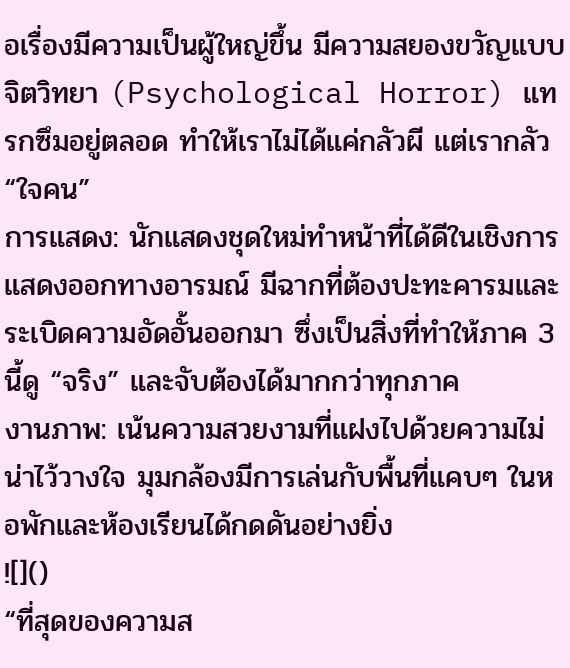อเรื่องมีความเป็นผู้ใหญ่ขึ้น มีความสยองขวัญแบบจิตวิทยา (Psychological Horror) แทรกซึมอยู่ตลอด ทำให้เราไม่ได้แค่กลัวผี แต่เรากลัว “ใจคน”
การแสดง: นักแสดงชุดใหม่ทำหน้าที่ได้ดีในเชิงการแสดงออกทางอารมณ์ มีฉากที่ต้องปะทะคารมและระเบิดความอัดอั้นออกมา ซึ่งเป็นสิ่งที่ทำให้ภาค 3 นี้ดู “จริง” และจับต้องได้มากกว่าทุกภาค
งานภาพ: เน้นความสวยงามที่แฝงไปด้วยความไม่น่าไว้วางใจ มุมกล้องมีการเล่นกับพื้นที่แคบๆ ในหอพักและห้องเรียนได้กดดันอย่างยิ่ง
![]()
“ที่สุดของความส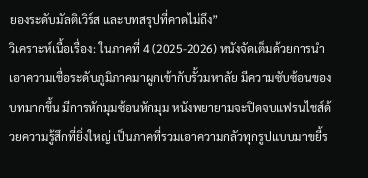ยองระดับมัลติเวิร์ส และบทสรุปที่คาดไม่ถึง”
วิเคราะห์เนื้อเรื่อง: ในภาคที่ 4 (2025-2026) หนังจัดเต็มด้วยการนำเอาความเชื่อระดับภูมิภาคมาผูกเข้ากับรั้วมหาลัย มีความซับซ้อนของบทมากขึ้น มีการหักมุมซ้อนหักมุม หนังพยายามจะปิดจบแฟรนไชส์ด้วยความรู้สึกที่ยิ่งใหญ่ เป็นภาคที่รวมเอาความกลัวทุกรูปแบบมาขยี้ร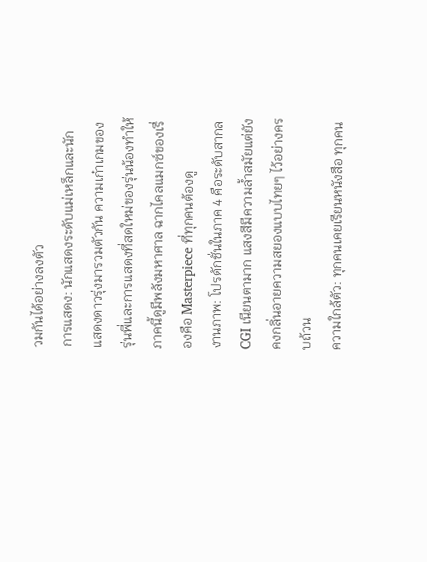วมกันได้อย่างลงตัว
การแสดง: นักแสดงระดับแม่เหล็กและนักแสดงดาวรุ่งมารวมตัวกัน ความเก๋าเกมของรุ่นพี่และการแสดงที่สดใหม่ของรุ่นน้องทำให้ภาคนี้ดูมีพลังมหาศาล ฉากไคลแมกซ์ของเรื่องคือ Masterpiece ที่ทุกคนต้องดู
งานภาพ: โปรดักชั่นในภาค 4 คือระดับสากล CGI เนียนตามาก แสงสีมีความล้ำสมัยแต่ยังคงกลิ่นอายความสยองแบบไทยๆ ไว้อย่างครบถ้วน
ความใกล้ตัว: ทุกคนเคยเรียนหนังสือ ทุกคน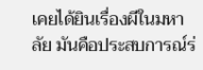เคยได้ยินเรื่องผีในมหาลัย มันคือประสบการณ์ร่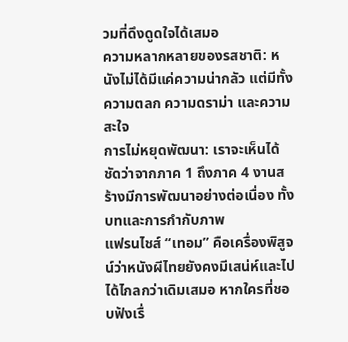วมที่ดึงดูดใจได้เสมอ
ความหลากหลายของรสชาติ: หนังไม่ได้มีแค่ความน่ากลัว แต่มีทั้งความตลก ความดราม่า และความสะใจ
การไม่หยุดพัฒนา: เราจะเห็นได้ชัดว่าจากภาค 1 ถึงภาค 4 งานสร้างมีการพัฒนาอย่างต่อเนื่อง ทั้งบทและการกำกับภาพ
แฟรนไชส์ “เทอม” คือเครื่องพิสูจน์ว่าหนังผีไทยยังคงมีเสน่ห์และไปได้ไกลกว่าเดิมเสมอ หากใครที่ชอบฟังเรื่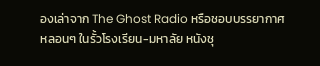องเล่าจาก The Ghost Radio หรือชอบบรรยากาศหลอนๆ ในรั้วโรงเรียน-มหาลัย หนังชุ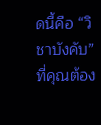ดนี้คือ “วิชาบังคับ” ที่คุณต้อง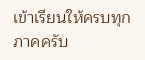เข้าเรียนให้ครบทุกภาคครับ